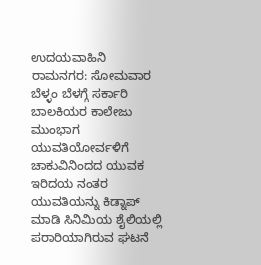ಉದಯವಾಹಿನಿ ರಾಮನಗರ: ಸೋಮವಾರ ಬೆಳ್ಳಂ ಬೆಳಗ್ಗೆ ಸರ್ಕಾರಿ ಬಾಲಕಿಯರ ಕಾಲೇಜು ಮುಂಭಾಗ ಯುವತಿಯೋರ್ವಳಿಗೆ ಚಾಕುವಿನಿಂದದ ಯುವಕ ಇರಿದಯ ನಂತರ ಯುವತಿಯನ್ನು ಕಿಡ್ನಾಪ್ ಮಾಡಿ ಸಿನಿಮಿಯ ಶೈಲಿಯಲ್ಲಿ ಪರಾರಿಯಾಗಿರುವ ಘಟನೆ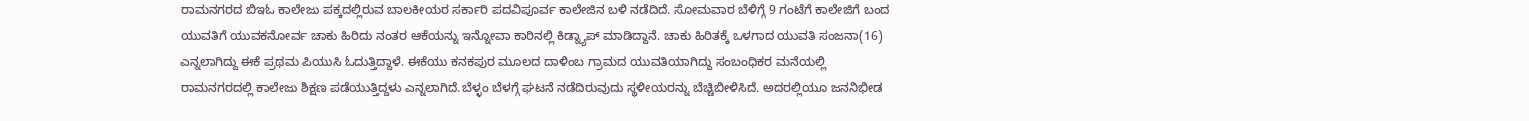ರಾಮನಗರದ ಬಿಇಓ ಕಾಲೇಜು ಪಕ್ಕದಲ್ಲಿರುವ ಬಾಲಕೀಯರ ಸರ್ಕಾರಿ ಪದವಿಪೂರ್ವ ಕಾಲೇಜಿನ ಬಳಿ ನಡೆದಿದೆ. ಸೋಮವಾರ ಬೆಳಿಗ್ಗೆ 9 ಗಂಟೆಗೆ ಕಾಲೇಜಿಗೆ ಬಂದ ಯುವತಿಗೆ ಯುವಕನೋರ್ವ ಚಾಕು ಹಿರಿದು ನಂತರ ಆಕೆಯನ್ನು ಇನ್ನೋವಾ ಕಾರಿನಲ್ಲಿ ಕಿಡ್ನ್ಯಾಪ್ ಮಾಡಿದ್ದಾನೆ. ಚಾಕು ಹಿರಿತಕ್ಕೆ ಒಳಗಾದ ಯುವತಿ ಸಂಜನಾ(16) ಎನ್ನಲಾಗಿದ್ದು ಈಕೆ ಪ್ರಥಮ ಪಿಯುಸಿ ಓದುತ್ತಿದ್ದಾಳೆ. ಈಕೆಯು ಕನಕಪುರ ಮೂಲದ ದಾಳಿಂಬ ಗ್ರಾಮದ ಯುವತಿಯಾಗಿದ್ದು ಸಂಬಂಧಿಕರ ಮನೆಯಲ್ಲಿ ರಾಮನಗರದಲ್ಲಿ ಕಾಲೇಜು ಶಿಕ್ಷಣ ಪಡೆಯುತ್ತಿದ್ದಳು ಎನ್ನಲಾಗಿದೆ.ಬೆಳ್ಳಂ ಬೆಳಗ್ಗೆ ಘಟನೆ ನಡೆದಿರುವುದು ಸ್ಥಳೀಯರನ್ನು ಬೆಚ್ಚಿಬೀಳಿಸಿದೆ. ಅದರಲ್ಲಿಯೂ ಜನನಿಭೀಡ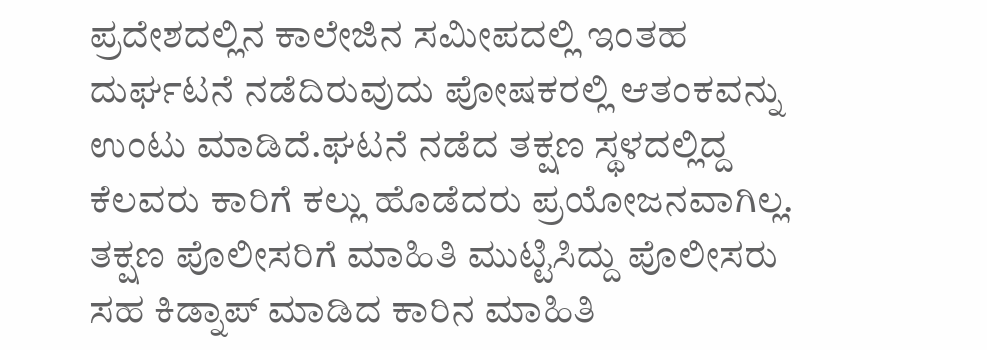ಪ್ರದೇಶದಲ್ಲಿನ ಕಾಲೇಜಿನ ಸಮೀಪದಲ್ಲಿ ಇಂತಹ ದುರ್ಘಟನೆ ನಡೆದಿರುವುದು ಪೋಷಕರಲ್ಲಿ ಆತಂಕವನ್ನು ಉಂಟು ಮಾಡಿದೆ.ಘಟನೆ ನಡೆದ ತಕ್ಷಣ ಸ್ಥಳದಲ್ಲಿದ್ದ ಕೆಲವರು ಕಾರಿಗೆ ಕಲ್ಲು ಹೊಡೆದರು ಪ್ರಯೋಜನವಾಗಿಲ್ಲ. ತಕ್ಷಣ ಪೊಲೀಸರಿಗೆ ಮಾಹಿತಿ ಮುಟ್ಟಿಸಿದ್ದು ಪೊಲೀಸರು ಸಹ ಕಿಡ್ನಾಪ್ ಮಾಡಿದ ಕಾರಿನ ಮಾಹಿತಿ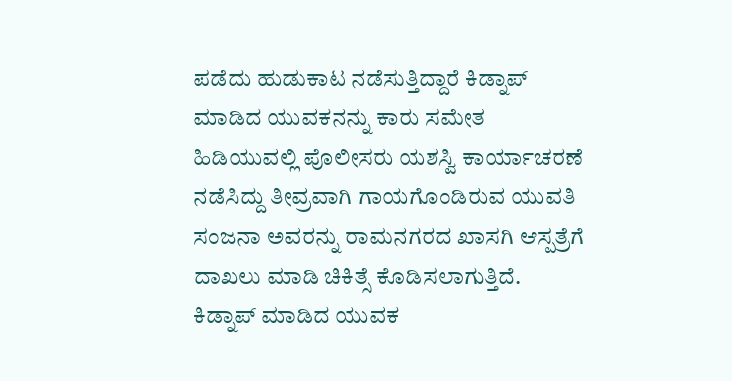ಪಡೆದು ಹುಡುಕಾಟ ನಡೆಸುತ್ತಿದ್ದಾರೆ ಕಿಡ್ನಾಪ್ ಮಾಡಿದ ಯುವಕನನ್ನು ಕಾರು ಸಮೇತ ಹಿಡಿಯುವಲ್ಲಿ ಪೊಲೀಸರು ಯಶಸ್ವಿ ಕಾರ್ಯಾಚರಣೆ ನಡೆಸಿದ್ದು ತೀವ್ರವಾಗಿ ಗಾಯಗೊಂಡಿರುವ ಯುವತಿ ಸಂಜನಾ ಅವರನ್ನು ರಾಮನಗರದ ಖಾಸಗಿ ಆಸ್ಪತ್ರೆಗೆ ದಾಖಲು ಮಾಡಿ ಚಿಕಿತ್ಸೆ ಕೊಡಿಸಲಾಗುತ್ತಿದೆ. ಕಿಡ್ನಾಪ್ ಮಾಡಿದ ಯುವಕ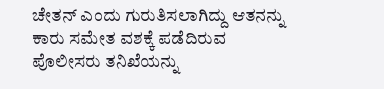ಚೇತನ್ ಎಂದು ಗುರುತಿಸಲಾಗಿದ್ದು ಆತನನ್ನು ಕಾರು ಸಮೇತ ವಶಕ್ಕೆ ಪಡೆದಿರುವ ಪೊಲೀಸರು ತನಿಖೆಯನ್ನು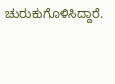ಚುರುಕುಗೊಳಿಸಿದ್ದಾರೆ.